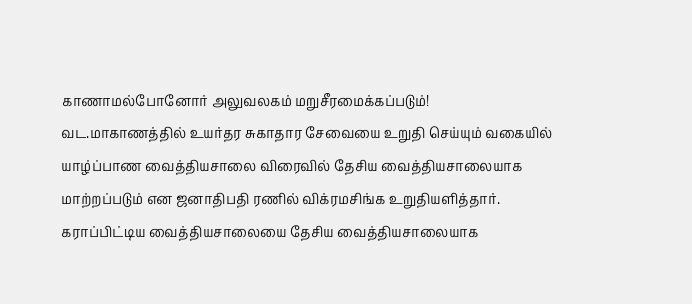காணாமல்போனோர் அலுவலகம் மறுசீரமைக்கப்படும்!
வட.மாகாணத்தில் உயர்தர சுகாதார சேவையை உறுதி செய்யும் வகையில் யாழ்ப்பாண வைத்தியசாலை விரைவில் தேசிய வைத்தியசாலையாக மாற்றப்படும் என ஜனாதிபதி ரணில் விக்ரமசிங்க உறுதியளித்தார்.
கராப்பிட்டிய வைத்தியசாலையை தேசிய வைத்தியசாலையாக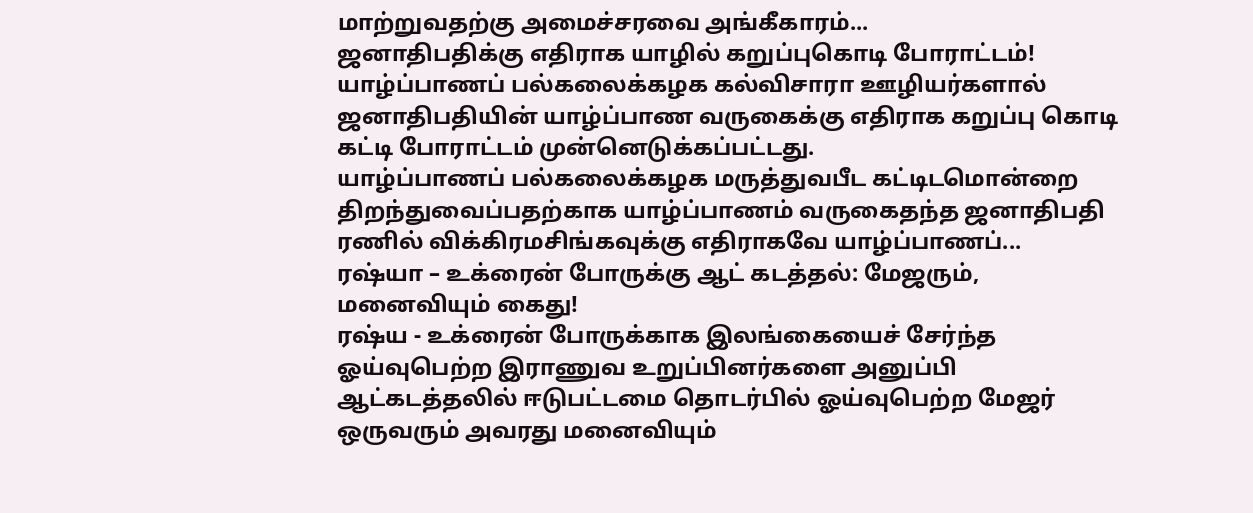மாற்றுவதற்கு அமைச்சரவை அங்கீகாரம்...
ஜனாதிபதிக்கு எதிராக யாழில் கறுப்புகொடி போராட்டம்!
யாழ்ப்பாணப் பல்கலைக்கழக கல்விசாரா ஊழியர்களால் ஜனாதிபதியின் யாழ்ப்பாண வருகைக்கு எதிராக கறுப்பு கொடி கட்டி போராட்டம் முன்னெடுக்கப்பட்டது.
யாழ்ப்பாணப் பல்கலைக்கழக மருத்துவபீட கட்டிடமொன்றை திறந்துவைப்பதற்காக யாழ்ப்பாணம் வருகைதந்த ஜனாதிபதி ரணில் விக்கிரமசிங்கவுக்கு எதிராகவே யாழ்ப்பாணப்...
ரஷ்யா – உக்ரைன் போருக்கு ஆட் கடத்தல்: மேஜரும், மனைவியும் கைது!
ரஷ்ய - உக்ரைன் போருக்காக இலங்கையைச் சேர்ந்த ஓய்வுபெற்ற இராணுவ உறுப்பினர்களை அனுப்பி ஆட்கடத்தலில் ஈடுபட்டமை தொடர்பில் ஓய்வுபெற்ற மேஜர் ஒருவரும் அவரது மனைவியும்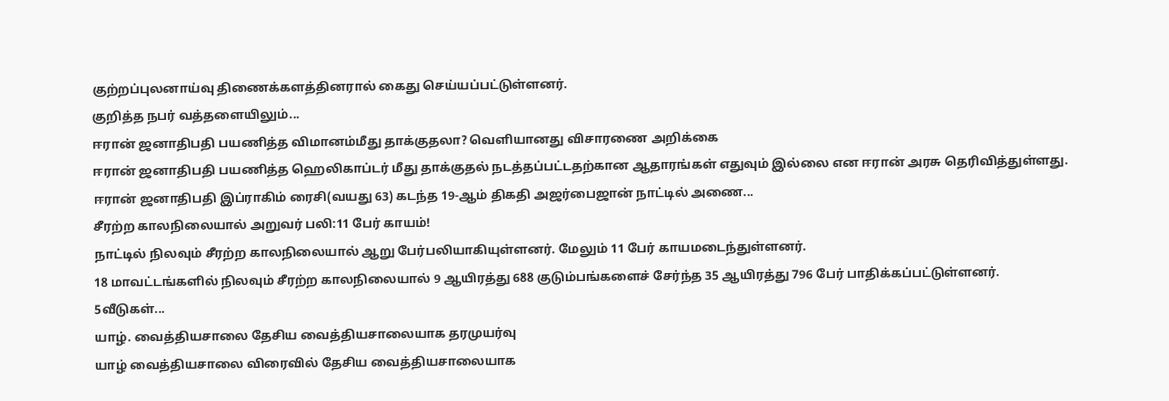குற்றப்புலனாய்வு திணைக்களத்தினரால் கைது செய்யப்பட்டுள்ளனர்.
குறித்த நபர் வத்தளையிலும்...
ஈரான் ஜனாதிபதி பயணித்த விமானம்மீது தாக்குதலா? வெளியானது விசாரணை அறிக்கை
ஈரான் ஜனாதிபதி பயணித்த ஹெலிகாப்டர் மீது தாக்குதல் நடத்தப்பட்டதற்கான ஆதாரங்கள் எதுவும் இல்லை என ஈரான் அரசு தெரிவித்துள்ளது.
ஈரான் ஜனாதிபதி இப்ராகிம் ரைசி(வயது 63) கடந்த 19-ஆம் திகதி அஜர்பைஜான் நாட்டில் அணை...
சீரற்ற காலநிலையால் அறுவர் பலி:11 பேர் காயம்!
நாட்டில் நிலவும் சீரற்ற காலநிலையால் ஆறு பேர்பலியாகியுள்ளனர். மேலும் 11 பேர் காயமடைந்துள்ளனர்.
18 மாவட்டங்களில் நிலவும் சீரற்ற காலநிலையால் 9 ஆயிரத்து 688 குடும்பங்களைச் சேர்ந்த 35 ஆயிரத்து 796 பேர் பாதிக்கப்பட்டுள்ளனர்.
5வீடுகள்...
யாழ். வைத்தியசாலை தேசிய வைத்தியசாலையாக தரமுயர்வு
யாழ் வைத்தியசாலை விரைவில் தேசிய வைத்தியசாலையாக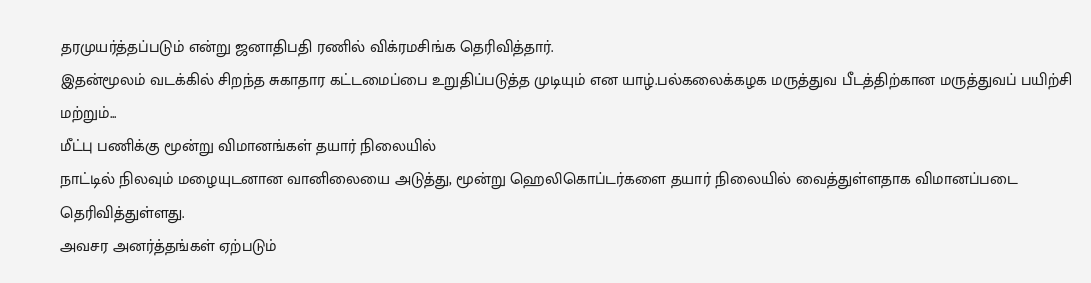தரமுயர்த்தப்படும் என்று ஜனாதிபதி ரணில் விக்ரமசிங்க தெரிவித்தார்.
இதன்மூலம் வடக்கில் சிறந்த சுகாதார கட்டமைப்பை உறுதிப்படுத்த முடியும் என யாழ்.பல்கலைக்கழக மருத்துவ பீடத்திற்கான மருத்துவப் பயிற்சி மற்றும்...
மீட்பு பணிக்கு மூன்று விமானங்கள் தயார் நிலையில்
நாட்டில் நிலவும் மழையுடனான வானிலையை அடுத்து, மூன்று ஹெலிகொப்டர்களை தயார் நிலையில் வைத்துள்ளதாக விமானப்படை தெரிவித்துள்ளது.
அவசர அனர்த்தங்கள் ஏற்படும்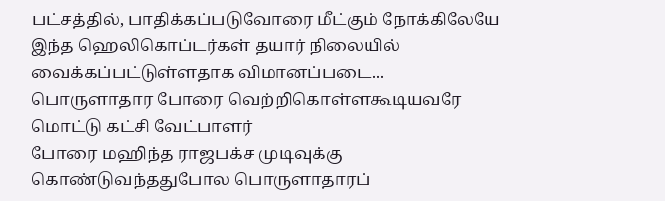பட்சத்தில், பாதிக்கப்படுவோரை மீட்கும் நோக்கிலேயே இந்த ஹெலிகொப்டர்கள் தயார் நிலையில் வைக்கப்பட்டுள்ளதாக விமானப்படை...
பொருளாதார போரை வெற்றிகொள்ளகூடியவரே மொட்டு கட்சி வேட்பாளர்
போரை மஹிந்த ராஜபக்ச முடிவுக்கு கொண்டுவந்ததுபோல பொருளாதாரப்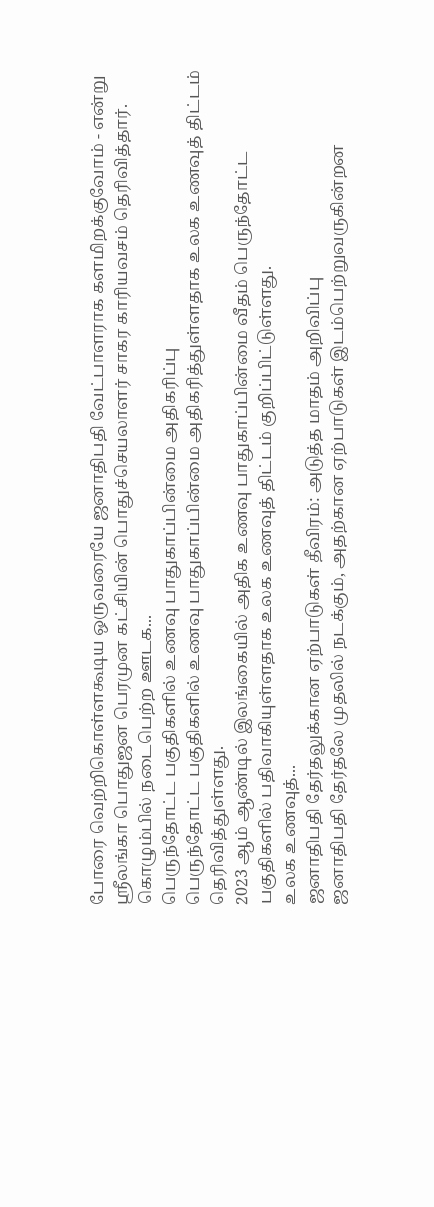போரை வெற்றிகொள்ளகூடிய ஒருவரையே ஜனாதிபதி வேட்பாளராக களமிறக்குவோம் - என்று ஸ்ரீலங்கா பொதுஜன பெரமுன கட்சியின் பொதுச்செயலாளர் சாகர காரியவசம் தெரிவித்தார்.
கொழும்பில் நடைபெற்ற ஊடக...
பெருந்தோட்ட பகுதிகளில் உணவு பாதுகாப்பின்மை அதிகரிப்பு
பெருந்தோட்ட பகுதிகளில் உணவு பாதுகாப்பின்மை அதிகரித்துள்ளதாக உலக உணவுத் திட்டம் தெரிவித்துள்ளது.
2023 ஆம் ஆண்டில் இலங்கையில் அதிக உணவு பாதுகாப்பின்மை வீதம் பெருந்தோட்ட பகுதிகளில் பதிவாகியுள்ளதாக உலக உணவுத் திட்டம் குறிப்பிட்டுள்ளது.
உலக உணவுத்...
ஜனாதிபதி தேர்தலுக்கான ஏற்பாடுகள் தீவிரம்: அடுத்த மாதம் அறிவிப்பு
ஜனாதிபதி தேர்தலே முதலில் நடக்கும், அதற்கான ஏற்பாடுகள் இடம்பெற்றுவருகின்றன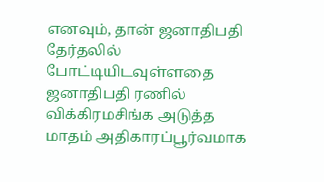எனவும், தான் ஜனாதிபதி தேர்தலில் போட்டியிடவுள்ளதை ஜனாதிபதி ரணில் விக்கிரமசிங்க அடுத்த மாதம் அதிகாரப்பூர்வமாக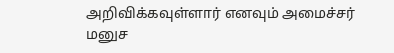அறிவிக்கவுள்ளார் எனவும் அமைச்சர் மனுச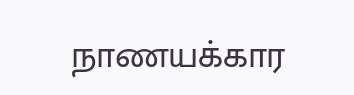நாணயக்கார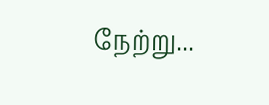நேற்று...